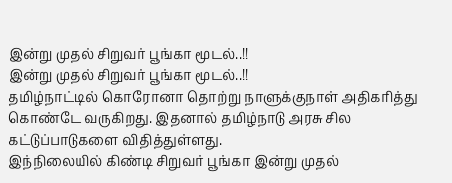இன்று முதல் சிறுவர் பூங்கா மூடல்..!!
இன்று முதல் சிறுவர் பூங்கா மூடல்..!!
தமிழ்நாட்டில் கொரோனா தொற்று நாளுக்குநாள் அதிகரித்து கொண்டே வருகிறது. இதனால் தமிழ்நாடு அரசு சில கட்டுப்பாடுகளை விதித்துள்ளது.
இந்நிலையில் கிண்டி சிறுவர் பூங்கா இன்று முதல்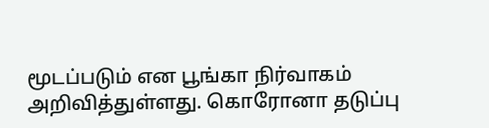மூடப்படும் என பூங்கா நிர்வாகம் அறிவித்துள்ளது. கொரோனா தடுப்பு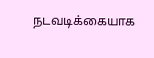நடவடிக்கையாக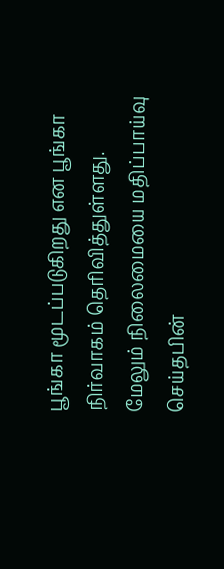பூங்கா மூடப்படுகிறது என பூங்கா நிர்வாகம் தெரிவித்துள்ளது.
மேலும் நிலைமையை மதிப்பாய்வு செய்தபின்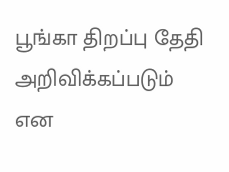பூங்கா திறப்பு தேதி அறிவிக்கப்படும் என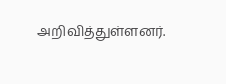அறிவித்துள்ளனர்.